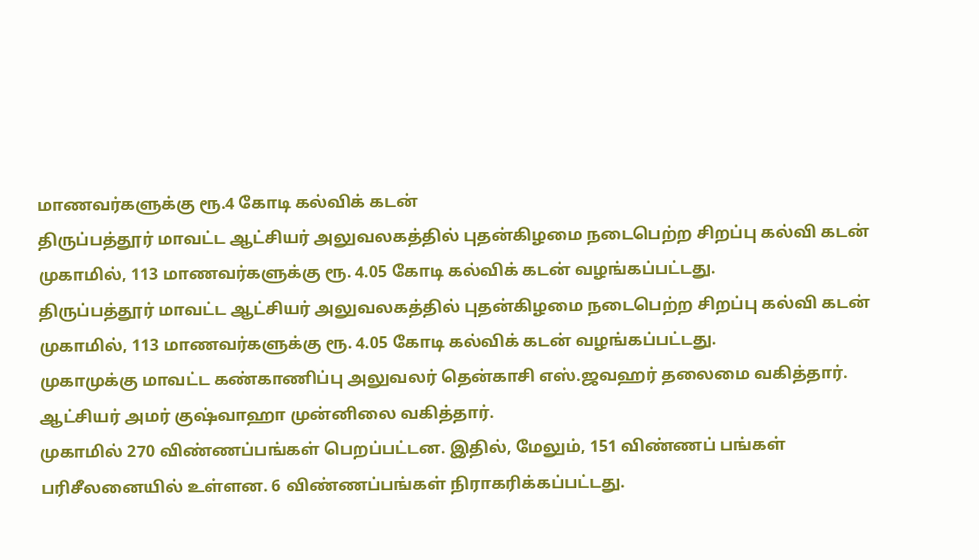மாணவர்களுக்கு ரூ.4 கோடி கல்விக் கடன்
திருப்பத்தூர் மாவட்ட ஆட்சியர் அலுவலகத்தில் புதன்கிழமை நடைபெற்ற சிறப்பு கல்வி கடன் முகாமில், 113 மாணவர்களுக்கு ரூ. 4.05 கோடி கல்விக் கடன் வழங்கப்பட்டது.
திருப்பத்தூர் மாவட்ட ஆட்சியர் அலுவலகத்தில் புதன்கிழமை நடைபெற்ற சிறப்பு கல்வி கடன் முகாமில், 113 மாணவர்களுக்கு ரூ. 4.05 கோடி கல்விக் கடன் வழங்கப்பட்டது.
முகாமுக்கு மாவட்ட கண்காணிப்பு அலுவலர் தென்காசி எஸ்.ஜவஹர் தலைமை வகித்தார். ஆட்சியர் அமர் குஷ்வாஹா முன்னிலை வகித்தார்.
முகாமில் 270 விண்ணப்பங்கள் பெறப்பட்டன. இதில், மேலும், 151 விண்ணப் பங்கள் பரிசீலனையில் உள்ளன. 6 விண்ணப்பங்கள் நிராகரிக்கப்பட்டது.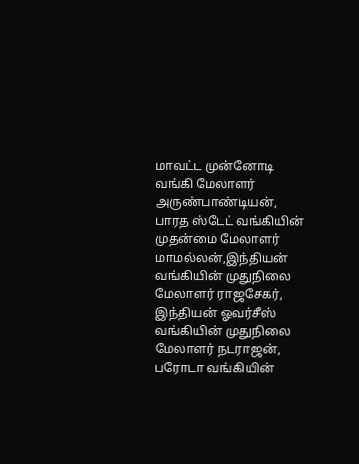மாவட்ட முன்னோடி வங்கி மேலாளர் அருண்பாண்டியன், பாரத ஸ்டேட் வங்கியின் முதன்மை மேலாளர் மாமல்லன்,இந்தியன் வங்கியின் முதுநிலை மேலாளர் ராஜசேகர், இந்தியன் ஓவர்சீஸ் வங்கியின் முதுநிலை மேலாளர் நடராஜன், பரோடா வங்கியின்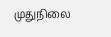முதுநிலை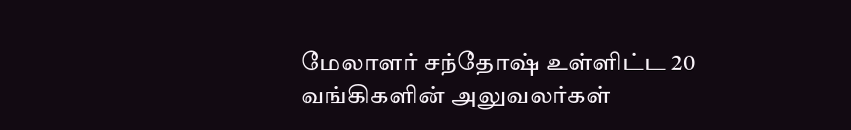மேலாளர் சந்தோஷ் உள்ளிட்ட 20 வங்கிகளின் அலுவலர்கள்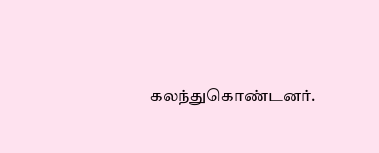கலந்துகொண்டனர்.